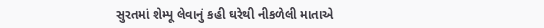સુરતમાં શેમ્પૂ લેવાનું કહી ઘરેથી નીકળેલી માતાએ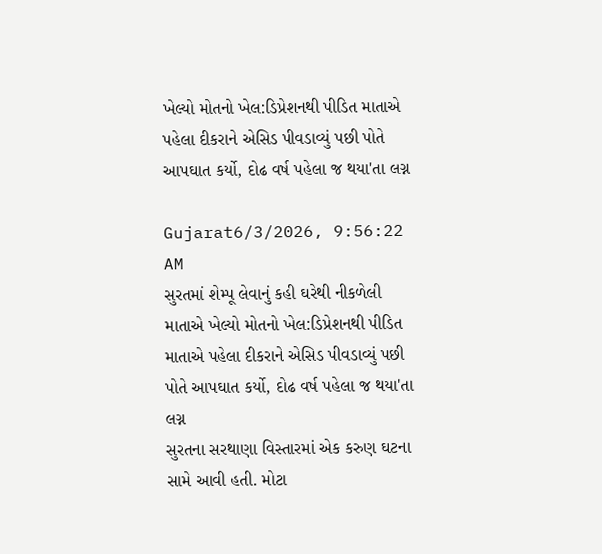ખેલ્યો મોતનો ખેલ:ડિપ્રેશનથી પીડિત માતાએ પહેલા દીકરાને એસિડ પીવડાવ્યું પછી પોતે આપઘાત કર્યો, દોઢ વર્ષ પહેલા જ થયા'તા લગ્ન

Gujarat6/3/2026, 9:56:22 AM
સુરતમાં શેમ્પૂ લેવાનું કહી ઘરેથી નીકળેલી માતાએ ખેલ્યો મોતનો ખેલ:ડિપ્રેશનથી પીડિત માતાએ પહેલા દીકરાને એસિડ પીવડાવ્યું પછી પોતે આપઘાત કર્યો, દોઢ વર્ષ પહેલા જ થયા'તા લગ્ન
સુરતના સરથાણા વિસ્તારમાં એક કરુણ ઘટના સામે આવી હતી. મોટા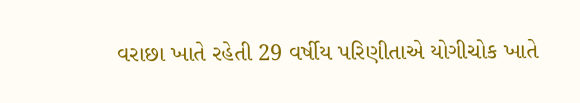વરાછા ખાતે રહેતી 29 વર્ષીય પરિણીતાએ યોગીચોક ખાતે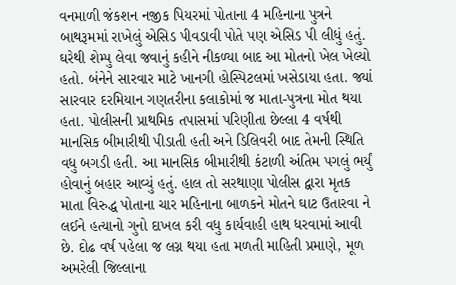વનમાળી જંકશન નજીક પિયરમાં પોતાના 4 મહિનાના પુત્રને બાથરૂમમાં રાખેલું એસિડ પીવડાવી પોતે પણ એસિડ પી લીધું હતું. ઘરેથી શેમ્પુ લેવા જવાનું કહીને નીકળ્યા બાદ આ મોતનો ખેલ ખેલ્યો હતો. બંનેને સારવાર માટે ખાનગી હોસ્પિટલમાં ખસેડાયા હતા. જ્યાં સારવાર દરમિયાન ગણતરીના કલાકોમાં જ માતા-પુત્રના મોત થયા હતા. પોલીસની પ્રાથમિક તપાસમાં પરિણીતા છેલ્લા 4 વર્ષથી માનસિક બીમારીથી પીડાતી હતી અને ડિલિવરી બાદ તેમની સ્થિતિ વધુ બગડી હતી. આ માનસિક બીમારીથી કંટાળી અંતિમ પગલું ભર્યું હોવાનું બહાર આવ્યું હતું. હાલ તો સરથાણા પોલીસ દ્વારા મૃતક માતા વિરુદ્ધ પોતાના ચાર મહિનાના બાળકને મોતને ઘાટ ઉતારવા ને લઈને હત્યાનો ગુનો દાખલ કરી વધુ કાર્યવાહી હાથ ધરવામાં આવી છે. દોઢ વર્ષ પહેલા જ લગ્ન થયા હતા મળતી માહિતી પ્રમાણે, મૂળ અમરેલી જિલ્લાના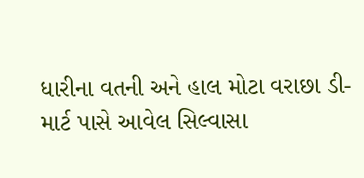ધારીના વતની અને હાલ મોટા વરાછા ડી-માર્ટ પાસે આવેલ સિલ્વાસા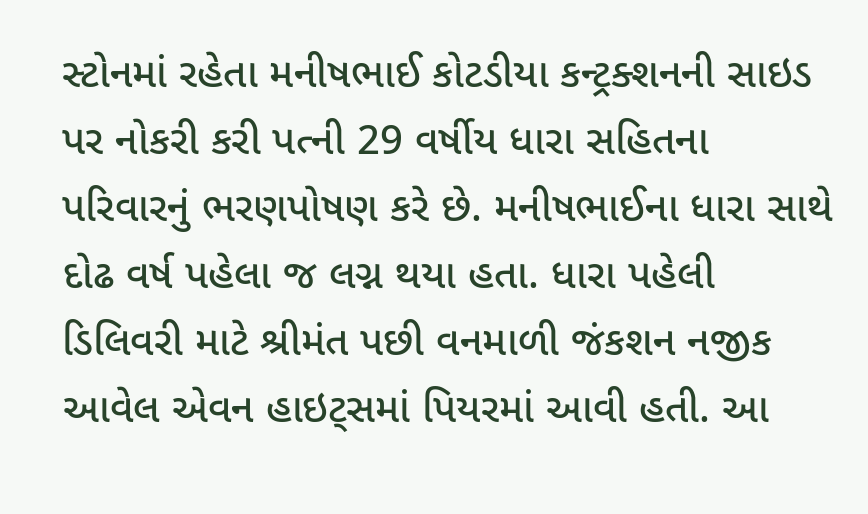સ્ટોનમાં રહેતા મનીષભાઈ કોટડીયા કન્ટ્રક્શનની સાઇડ પર નોકરી કરી પત્ની 29 વર્ષીય ધારા સહિતના પરિવારનું ભરણપોષણ કરે છે. મનીષભાઈના ધારા સાથે દોઢ વર્ષ પહેલા જ લગ્ન થયા હતા. ધારા પહેલી ડિલિવરી માટે શ્રીમંત પછી વનમાળી જંકશન નજીક આવેલ એવન હાઇટ્સમાં પિયરમાં આવી હતી. આ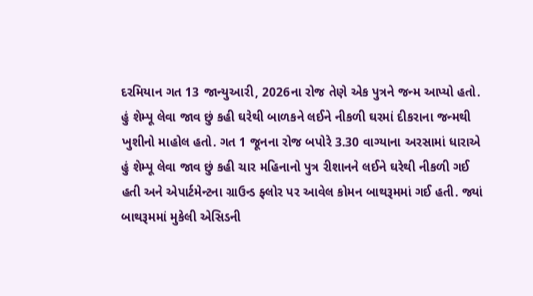દરમિયાન ગત 13 જાન્યુઆરી, 2026ના રોજ તેણે એક પુત્રને જન્મ આપ્યો હતો. હું શેમ્પૂ લેવા જાવ છું કહી ઘરેથી બાળકને લઈને નીકળી ઘરમાં દીકરાના જન્મથી ખુશીનો માહોલ હતો. ગત 1 જૂનના રોજ બપોરે 3.30 વાગ્યાના અરસામાં ધારાએ હું શેમ્પૂ લેવા જાવ છું કહી ચાર મહિનાનો પુત્ર રીશાનને લઈને ઘરેથી નીકળી ગઈ હતી અને એપાર્ટમેન્ટના ગ્રાઉન્ડ ફ્લોર પર આવેલ કોમન બાથરૂમમાં ગઈ હતી. જ્યાં બાથરૂમમાં મુકેલી એસિડની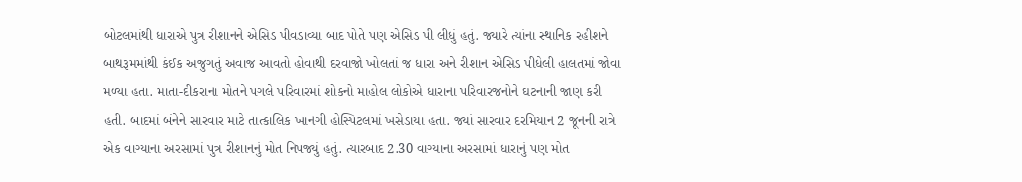બોટલમાંથી ધારાએ પુત્ર રીશાનને એસિડ પીવડાવ્યા બાદ પોતે પણ એસિડ પી લીધું હતું. જ્યારે ત્યાંના સ્થાનિક રહીશને બાથરૂમમાંથી કંઈક અજુગતું અવાજ આવતો હોવાથી દરવાજો ખોલતાં જ ધારા અને રીશાન એસિડ પીધેલી હાલતમાં જોવા મળ્યા હતા. માતા-દીકરાના મોતને પગલે પરિવારમાં શોકનો માહોલ લોકોએ ધારાના પરિવારજનોને ઘટનાની જાણ કરી હતી. બાદમાં બંનેને સારવાર માટે તાત્કાલિક ખાનગી હોસ્પિટલમાં ખસેડાયા હતા. જ્યાં સારવાર દરમિયાન 2 જૂનની રાત્રે એક વાગ્યાના અરસામાં પુત્ર રીશાનનું મોત નિપજ્યું હતું. ત્યારબાદ 2.30 વાગ્યાના અરસામાં ધારાનું પણ મોત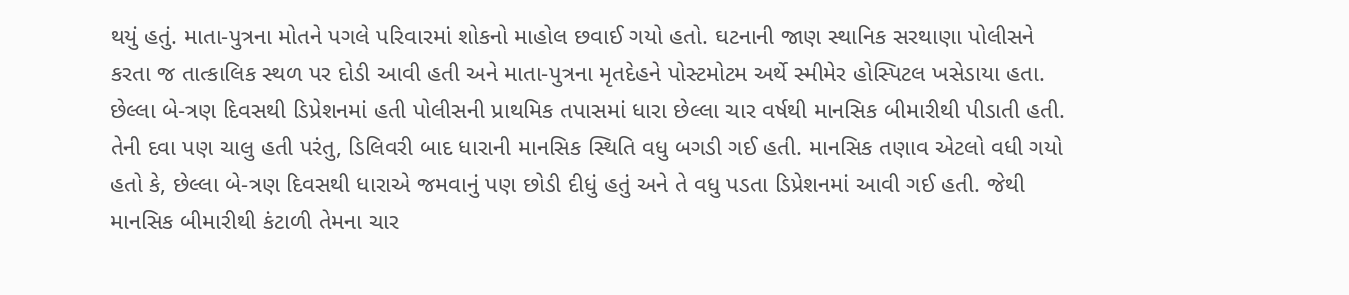થયું હતું. માતા-પુત્રના મોતને પગલે પરિવારમાં શોકનો માહોલ છવાઈ ગયો હતો. ઘટનાની જાણ સ્થાનિક સરથાણા પોલીસને કરતા જ તાત્કાલિક સ્થળ પર દોડી આવી હતી અને માતા-પુત્રના મૃતદેહને પોસ્ટમોટમ અર્થે સ્મીમેર હોસ્પિટલ ખસેડાયા હતા. છેલ્લા બે-ત્રણ દિવસથી ડિપ્રેશનમાં હતી પોલીસની પ્રાથમિક તપાસમાં ધારા છેલ્લા ચાર વર્ષથી માનસિક બીમારીથી પીડાતી હતી. તેની દવા પણ ચાલુ હતી પરંતુ, ડિલિવરી બાદ ધારાની માનસિક સ્થિતિ વધુ બગડી ગઈ હતી. માનસિક તણાવ એટલો વધી ગયો હતો કે, છેલ્લા બે-ત્રણ દિવસથી ધારાએ જમવાનું પણ છોડી દીધું હતું અને તે વધુ પડતા ડિપ્રેશનમાં આવી ગઈ હતી. જેથી માનસિક બીમારીથી કંટાળી તેમના ચાર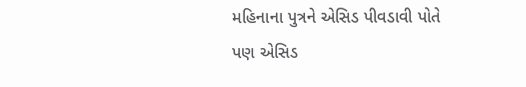મહિનાના પુત્રને એસિડ પીવડાવી પોતે પણ એસિડ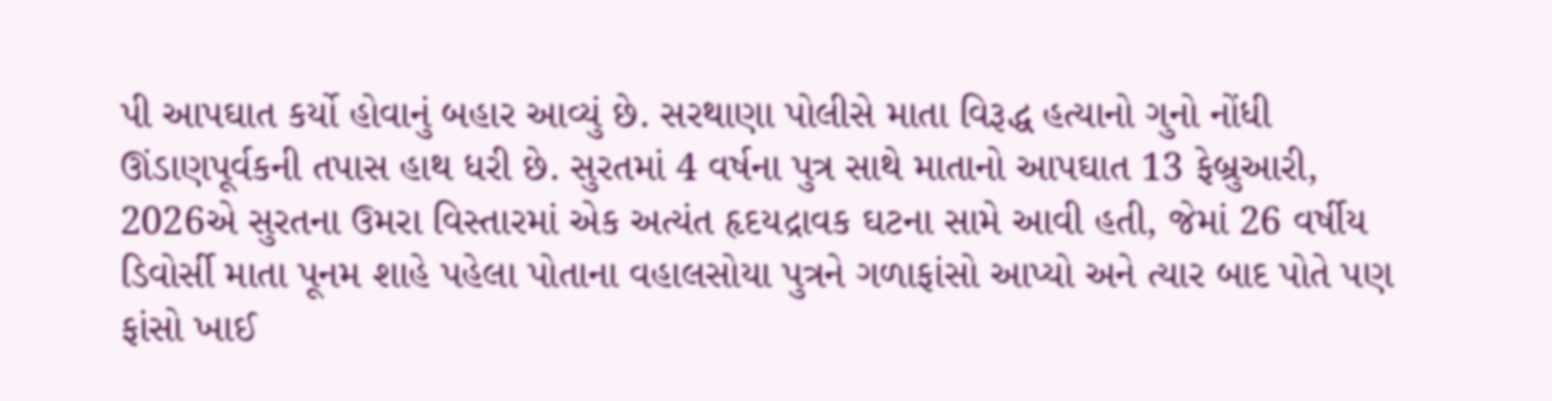પી આપઘાત કર્યો હોવાનું બહાર આવ્યું છે. સરથાણા પોલીસે માતા વિરૂદ્ધ હત્યાનો ગુનો નોંધી ઊંડાણપૂર્વકની તપાસ હાથ ધરી છે. સુરતમાં 4 વર્ષના પુત્ર સાથે માતાનો આપઘાત 13 ફેબ્રુઆરી, 2026એ સુરતના ઉમરા વિસ્તારમાં એક અત્યંત હૃદયદ્રાવક ઘટના સામે આવી હતી, જેમાં 26 વર્ષીય ડિવોર્સી માતા પૂનમ શાહે પહેલા પોતાના વહાલસોયા પુત્રને ગળાફાંસો આપ્યો અને ત્યાર બાદ પોતે પણ ફાંસો ખાઈ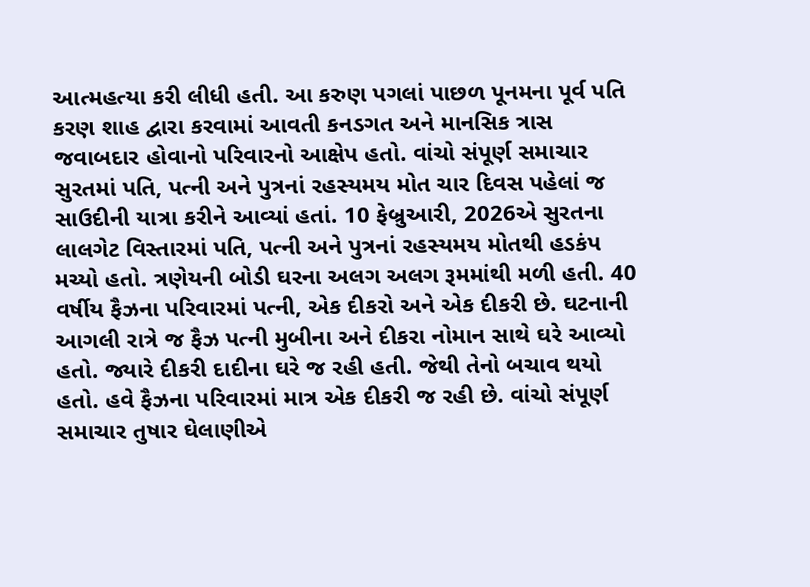આત્મહત્યા કરી લીધી હતી. આ કરુણ પગલાં પાછળ પૂનમના પૂર્વ પતિ કરણ શાહ દ્વારા કરવામાં આવતી કનડગત અને માનસિક ત્રાસ જવાબદાર હોવાનો પરિવારનો આક્ષેપ હતો. વાંચો સંપૂર્ણ સમાચાર સુરતમાં પતિ, પત્ની અને પુત્રનાં રહસ્યમય મોત ચાર દિવસ પહેલાં જ સાઉદીની યાત્રા કરીને આવ્યાં હતાં. 10 ફેબ્રુઆરી, 2026એ સુરતના લાલગેટ વિસ્તારમાં પતિ, પત્ની અને પુત્રનાં રહસ્યમય મોતથી હડકંપ મચ્યો હતો. ત્રણેયની બોડી ઘરના અલગ અલગ રૂમમાંથી મળી હતી. 40 વર્ષીય ફૈઝના પરિવારમાં પત્ની, એક દીકરો અને એક દીકરી છે. ઘટનાની આગલી રાત્રે જ ફૈઝ પત્ની મુબીના અને દીકરા નોમાન સાથે ઘરે આવ્યો હતો. જ્યારે દીકરી દાદીના ઘરે જ રહી હતી. જેથી તેનો બચાવ થયો હતો. હવે ફૈઝના પરિવારમાં માત્ર એક દીકરી જ રહી છે. વાંચો સંપૂર્ણ સમાચાર તુષાર ઘેલાણીએ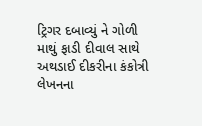ટ્રિગર દબાવ્યું ને ગોળી માથું ફાડી દીવાલ સાથે અથડાઈ દીકરીના કંકોત્રી લેખનના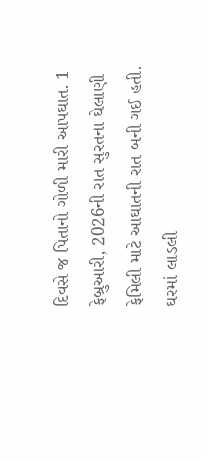દિવસે જ પિતાનો ગોળી મારી આપઘાત. 1 ફેબ્રુઆરી, 2026ની રાત સુરતના ઘેલાણી ફેમિલી માટે આઘાતની રાત બની ગઈ હતી. ઘરમાં લાડલી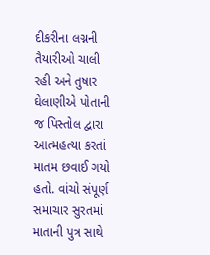દીકરીના લગ્નની તૈયારીઓ ચાલી રહી અને તુષાર ઘેલાણીએ પોતાની જ પિસ્તોલ દ્વારા આત્મહત્યા કરતાં માતમ છવાઈ ગયો હતો. વાંચો સંપૂર્ણ સમાચાર સુરતમાં માતાની પુત્ર સાથે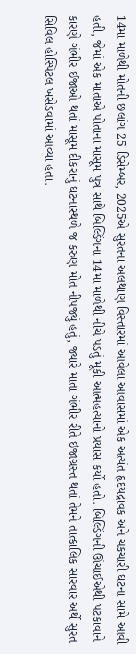14મા માળેથી મોતની છલાંગ 25 ડિસેમ્બર, 2025એ સુરતના અલથાણ વિસ્તારમાં આવેલા આવાસમાં એક અત્યંત હૃદયદ્રાવક અને ચકચારી ઘટના સામે આવી હતી, જેમાં એક માતાએ પોતાના માસૂમ પુત્ર સાથે બિલ્ડિંગના 14મા માળેથી નીચે પડતું મૂકી આત્મહત્યાનો પ્રયાસ કર્યો હતો. બિલ્ડિંગની ઊંચાઈએથી પટકાવાને કારણે ગંભીર ઈજાઓ થતાં માસૂમ દીકરાનું ઘટનાસ્થળે જ કરુણ મોત નીપજ્યું હતું, જ્યારે માતા ગંભીર રીતે ઇજાગ્રસ્ત થતાં તેમને તાત્કાલિક સારવાર અર્થે સુરત સિવિલ હોસ્પિટલ ખસેડવામાં આવ્યા હતા.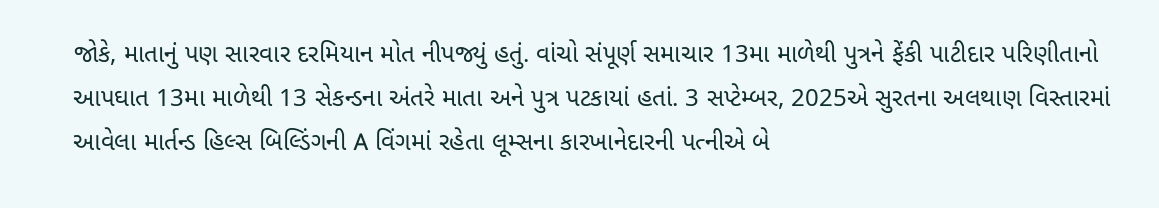જોકે, માતાનું પણ સારવાર દરમિયાન મોત નીપજ્યું હતું. વાંચો સંપૂર્ણ સમાચાર 13મા માળેથી પુત્રને ફેંકી પાટીદાર પરિણીતાનો આપઘાત 13મા માળેથી 13 સેકન્ડના અંતરે માતા અને પુત્ર પટકાયાં હતાં. 3 સપ્ટેમ્બર, 2025એ સુરતના અલથાણ વિસ્તારમાં આવેલા માર્તન્ડ હિલ્સ બિલ્ડિંગની A વિંગમાં રહેતા લૂમ્સના કારખાનેદારની પત્નીએ બે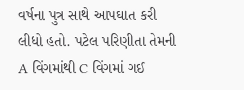વર્ષના પુત્ર સાથે આપઘાત કરી લીધો હતો. પટેલ પરિણીતા તેમની A વિંગમાંથી C વિંગમાં ગઈ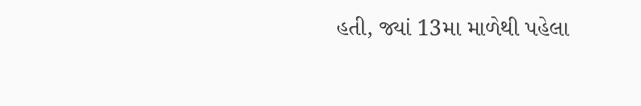હતી, જ્યાં 13મા માળેથી પહેલા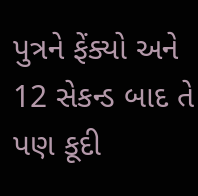પુત્રને ફેંક્યો અને 12 સેકન્ડ બાદ તે પણ કૂદી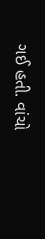ગઈ હતી. વાંચો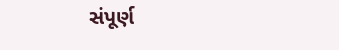સંપૂર્ણ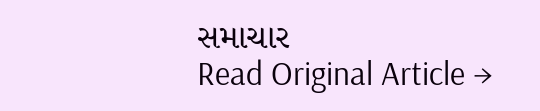સમાચાર
Read Original Article →